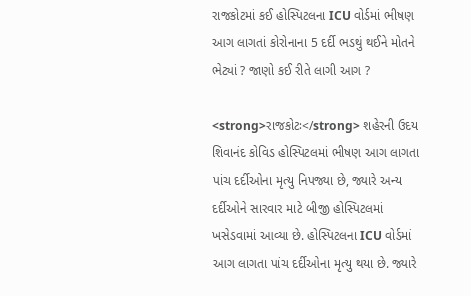રાજકોટમાં કઈ હોસ્પિટલના ICU વોર્ડમાં ભીષણ આગ લાગતાં કોરોનાના 5 દર્દી ભડથું થઈને મોતને ભેટ્યાં ? જાણો કઈ રીતે લાગી આગ ?

<strong>રાજકોટઃ</strong> શહેરની ઉદય શિવાનંદ કોવિડ હોસ્પિટલમાં ભીષણ આગ લાગતા પાંચ દર્દીઓના મૃત્યુ નિપજ્યા છે, જ્યારે અન્ય દર્દીઓને સારવાર માટે બીજી હોસ્પિટલમાં ખસેડવામાં આવ્યા છે. હોસ્પિટલના ICU વોર્ડમાં આગ લાગતા પાંચ દર્દીઓના મૃત્યુ થયા છે. જ્યારે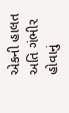એકની હાલત અતિ ગંભીર હોવાનું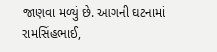જાણવા મળ્યું છે. આગની ઘટનામાં રામસિંહભાઈ,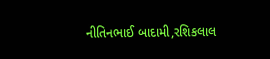નીતિનભાઈ બાદામી,રશિકલાલ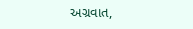અગ્રવાત,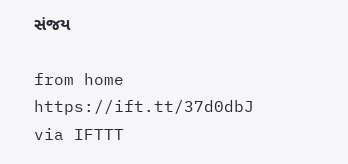સંજય

from home https://ift.tt/37d0dbJ
via IFTTT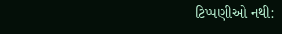ટિપ્પણીઓ નથી: